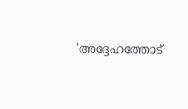'അദ്ദേഹത്തോട്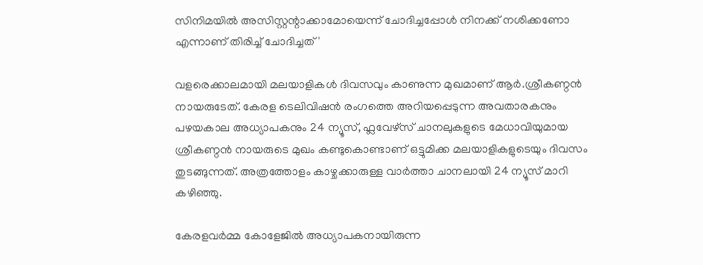സിനിമയിൽ അസിസ്റ്റന്റാക്കാമോയെന്ന് ചോദിച്ചപ്പോൾ നിനക്ക് നശിക്കണോ എന്നാണ് തിരിച്ച് ചോദിച്ചത്'

വളരെക്കാലമായി മലയാളികൾ ദിവസവും കാണുന്ന മുഖമാണ് ആർ.ശ്രീകണ്ഠൻ നായരുടേത്. കേരള ടെലിവിഷൻ രംഗത്തെ അറിയപ്പെടുന്ന അവതാരകനും പഴയകാല അധ്യാപകനും 24 ന്യൂസ്, ഫ്ലവേഴ്സ് ചാനലുകളുടെ മേധാവിയുമായ ശ്രീകണ്ഠൻ നായരുടെ മുഖം കണ്ടുകൊണ്ടാണ് ഒട്ടുമിക്ക മലയാളികളുടെയും ദിവസം തുടങ്ങുന്നത്. അത്രത്തോളം കാഴ്ചക്കാരുള്ള വാർത്താ ചാനലായി 24 ന്യൂസ് മാറി കഴിഞ്ഞു.

കേരളവർമ്മ കോളേജിൽ അധ്യാപകനായിരുന്ന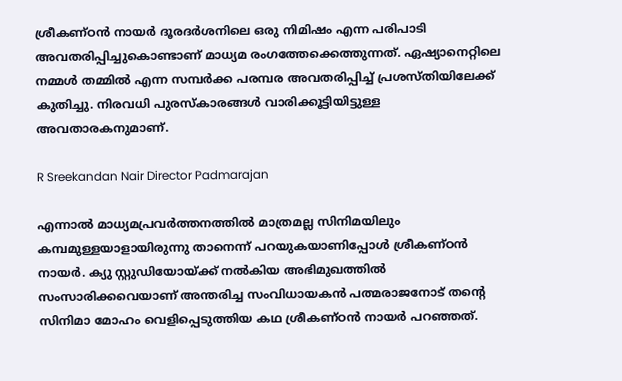ശ്രീകണ്ഠൻ നായർ ദൂരദർശനിലെ ഒരു നിമിഷം എന്ന പരിപാടി അവതരിപ്പിച്ചുകൊണ്ടാണ് മാധ്യമ രംഗത്തേക്കെത്തുന്നത്. ഏഷ്യാനെറ്റിലെ നമ്മൾ തമ്മിൽ എന്ന സമ്പർക്ക പരമ്പര അവതരിപ്പിച്ച് പ്രശസ്തിയിലേക്ക് കുതിച്ചു. നിരവധി പുരസ്കാരങ്ങൾ വാരിക്കൂട്ടിയിട്ടുള്ള അവതാരകനുമാണ്.

R Sreekandan Nair Director Padmarajan

എന്നാൽ മാധ്യമപ്രവർത്തനത്തിൽ മാത്രമല്ല സിനിമയിലും കമ്പമുള്ളയാളായിരുന്നു താനെന്ന് പറയുകയാണിപ്പോൾ ശ്രീകണ്ഠൻ നായർ. ക്യു സ്റ്റുഡിയോയ്ക്ക് നൽകിയ അഭിമുഖത്തിൽ സംസാരിക്കവെയാണ് അന്തരിച്ച സംവിധായകൻ പത്മരാജനോട് തന്റെ സിനിമാ മോഹം വെളിപ്പെടുത്തിയ കഥ ശ്രീകണ്ഠൻ നായർ പറഞ്ഞത്.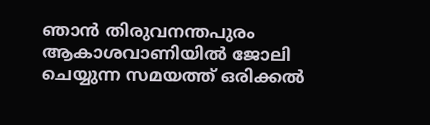ഞാൻ തിരുവനന്തപുരം ആകാശവാണിയിൽ ജോലി ചെയ്യുന്ന സമയത്ത് ഒരിക്കൽ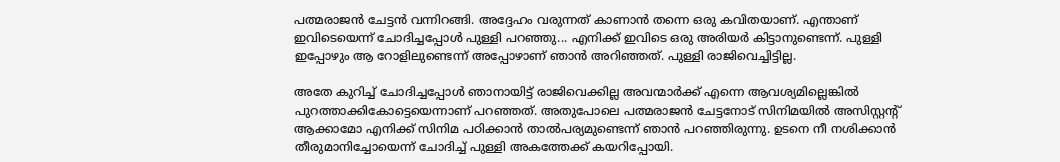പത്മരാജൻ ചേട്ടൻ വന്നിറങ്ങി. അദ്ദേഹം വരുന്നത് കാണാൻ തന്നെ ഒരു കവിതയാണ്. എന്താണ് ഇവിടെയെന്ന് ചോദിച്ചപ്പോൾ പുള്ളി പറഞ്ഞു... എനിക്ക് ഇവിടെ ഒരു അരിയർ കിട്ടാനുണ്ടെന്ന്. പുള്ളി ഇപ്പോഴും ആ റോളിലുണ്ടെന്ന് അപ്പോഴാണ് ഞാൻ അറിഞ്ഞത്. പുള്ളി രാജിവെച്ചിട്ടില്ല.

അതേ കുറിച്ച് ചോദിച്ചപ്പോൾ ഞാനായിട്ട് രാജിവെക്കില്ല അവന്മാർക്ക് എന്നെ ആവശ്യമില്ലെങ്കിൽ പുറത്താക്കികോട്ടെയെന്നാണ് പറഞ്ഞത്. അതുപോലെ പത്മരാജൻ ചേട്ടനോട് സിനിമയിൽ അസിസ്റ്റന്റ് ആക്കാമോ എനിക്ക് സിനിമ പഠിക്കാൻ താൽപര്യമുണ്ടെന്ന് ഞാൻ പറഞ്ഞിരുന്നു. ഉടനെ നീ നശിക്കാൻ തീരുമാനിച്ചോയെന്ന് ചോദിച്ച് പുള്ളി അകത്തേക്ക് കയറിപ്പോയി.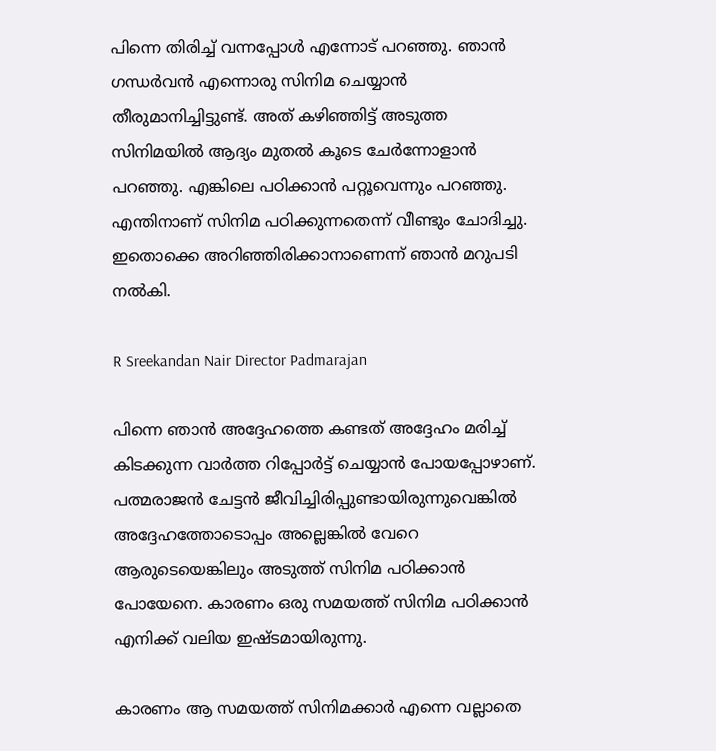പിന്നെ തിരിച്ച് വന്നപ്പോൾ എന്നോട് പറഞ്ഞു. ഞാൻ ഗന്ധർവൻ എന്നൊരു സിനിമ ചെയ്യാൻ തീരുമാനിച്ചിട്ടുണ്ട്. അത് കഴിഞ്ഞിട്ട് അടുത്ത സിനിമയിൽ ആദ്യം മുതൽ കൂടെ ചേർന്നോളാൻ പറഞ്ഞു. എങ്കിലെ പഠിക്കാൻ പറ്റൂവെന്നും പറഞ്ഞു. എന്തിനാണ് സിനിമ പഠിക്കുന്നതെന്ന് വീണ്ടും ചോദിച്ചു. ഇതൊക്കെ അറിഞ്ഞിരിക്കാനാണെന്ന് ഞാൻ മറുപടി നൽകി.

R Sreekandan Nair Director Padmarajan

പിന്നെ ഞാൻ അദ്ദേഹത്തെ കണ്ടത് അദ്ദേഹം മരിച്ച് കിടക്കുന്ന വാർത്ത റിപ്പോർട്ട് ചെയ്യാൻ പോയപ്പോഴാണ്. പത്മരാജൻ ചേട്ടൻ ജീവിച്ചിരിപ്പുണ്ടായിരുന്നുവെങ്കിൽ അദ്ദേഹത്തോടൊപ്പം അല്ലെങ്കിൽ വേറെ ആരുടെയെങ്കിലും അടുത്ത് സിനിമ പഠിക്കാൻ പോയേനെ. കാരണം ഒരു സമയത്ത് സിനിമ പഠിക്കാൻ എനിക്ക് വലിയ ഇഷ്ടമായിരുന്നു.

കാരണം ആ സമയത്ത് സിനിമക്കാർ എന്നെ വല്ലാതെ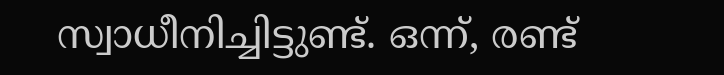സ്വാധീനിച്ചിട്ടുണ്ട്. ഒന്ന്, രണ്ട്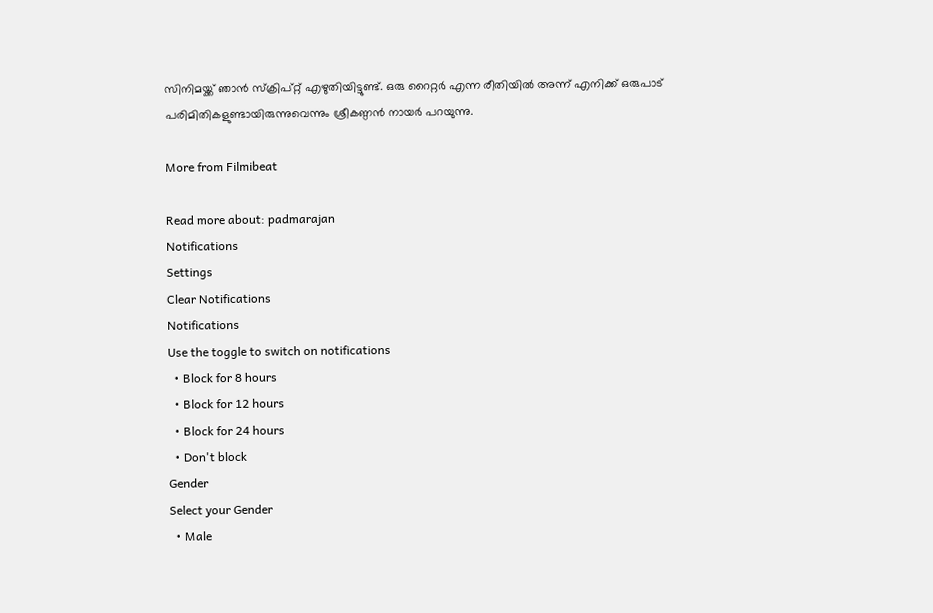സിനിമയ്ക്ക് ഞാൻ സ്ക്രിപ്റ്റ് എഴുതിയിട്ടുണ്ട്. ഒരു റൈറ്റർ എന്ന രീതിയിൽ അന്ന് എനിക്ക് ഒരുപാട് പരിമിതികളുണ്ടായിരുന്നുവെന്നും ശ്രീകണ്ഠൻ നായർ പറയുന്നു.

More from Filmibeat

Read more about: padmarajan
Notifications
Settings
Clear Notifications
Notifications
Use the toggle to switch on notifications
  • Block for 8 hours
  • Block for 12 hours
  • Block for 24 hours
  • Don't block
Gender
Select your Gender
  • Male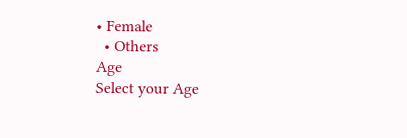• Female
  • Others
Age
Select your Age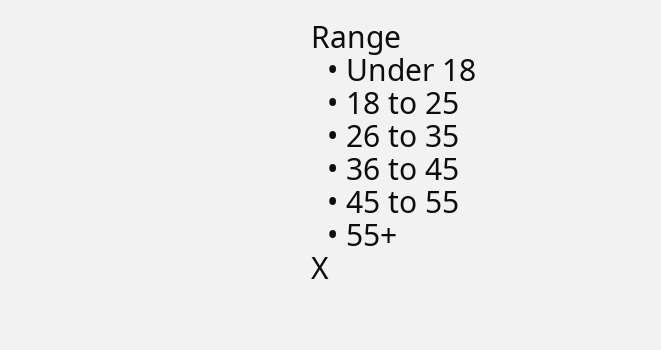Range
  • Under 18
  • 18 to 25
  • 26 to 35
  • 36 to 45
  • 45 to 55
  • 55+
X